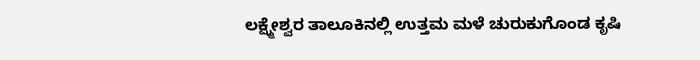ಲಕ್ಷ್ಮೇಶ್ವರ ತಾಲೂಕಿನಲ್ಲಿ ಉತ್ತಮ ಮಳೆ ಚುರುಕುಗೊಂಡ ಕೃಷಿ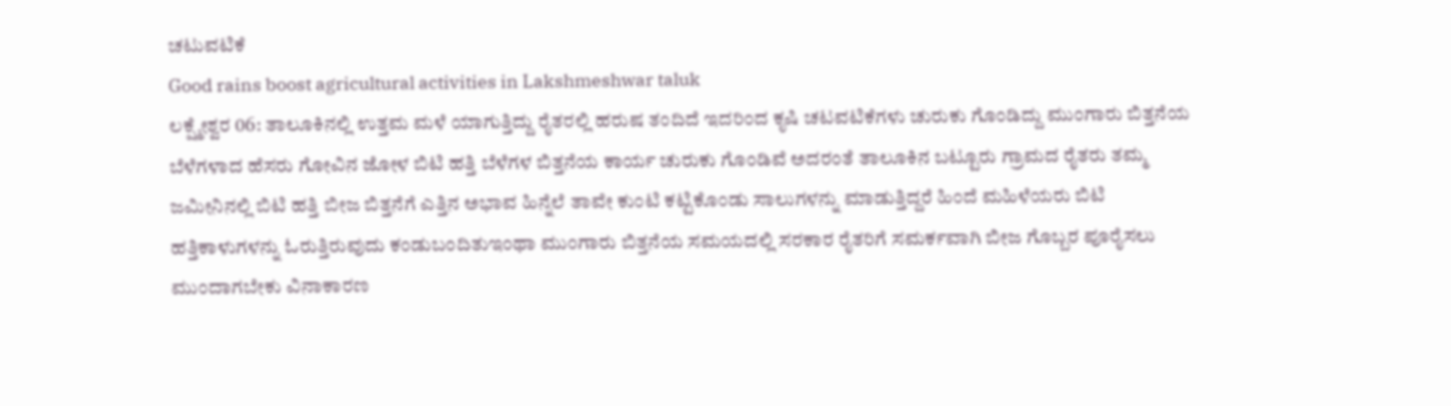ಚಟುವಟಿಕೆ
Good rains boost agricultural activities in Lakshmeshwar taluk
ಲಕ್ಷ್ಮೇಶ್ವರ 06: ತಾಲೂಕಿನಲ್ಲಿ ಉತ್ತಮ ಮಳೆ ಯಾಗುತ್ತಿದ್ದು ರೈತರಲ್ಲಿ ಹರುಷ ತಂದಿದೆ ಇದರಿಂದ ಕೃಷಿ ಚಟವಟಿಕೆಗಳು ಚುರುಕು ಗೊಂಡಿದ್ದು ಮುಂಗಾರು ಬಿತ್ತನೆಯ ಬೆಳೆಗಳಾದ ಹೆಸರು ಗೋವಿನ ಜೋಳ ಬಿಟಿ ಹತ್ತಿ ಬೆಳೆಗಳ ಬಿತ್ತನೆಯ ಕಾರ್ಯ ಚುರುಕು ಗೊಂಡಿವೆ ಅದರಂತೆ ತಾಲೂಕಿನ ಬಟ್ಟೂರು ಗ್ರಾಮದ ರೈತರು ತಮ್ಮ ಜಮೀನಿನಲ್ಲಿ ಬಿಟಿ ಹತ್ತಿ ಬೀಜ ಬಿತ್ತನೆಗೆ ಎತ್ತಿನ ಅಭಾವ ಹಿನ್ನೆಲೆ ತಾವೇ ಕುಂಟಿ ಕಟ್ಟಿಕೊಂಡು ಸಾಲುಗಳನ್ನು ಮಾಡುತ್ತಿದ್ದರೆ ಹಿಂದೆ ಮಹಿಳೆಯರು ಬಿಟಿ ಹತ್ತಿಕಾಳುಗಳನ್ನು ಓರುತ್ತಿರುವುದು ಕಂಡುಬಂದಿತುಇಂಥಾ ಮುಂಗಾರು ಬಿತ್ತನೆಯ ಸಮಯದಲ್ಲಿ ಸರಕಾರ ರೈತರಿಗೆ ಸಮರ್ಕವಾಗಿ ಬೀಜ ಗೊಬ್ಬರ ಪೂರೈಸಲು ಮುಂದಾಗಬೇಕು ವಿನಾಕಾರಣ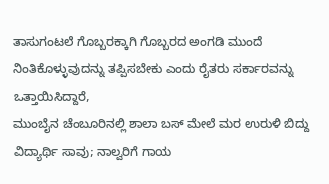ತಾಸುಗಂಟಲೆ ಗೊಬ್ಬರಕ್ಕಾಗಿ ಗೊಬ್ಬರದ ಅಂಗಡಿ ಮುಂದೆ ನಿಂತಿಕೊಳ್ಳುವುದನ್ನು ತಪ್ಪಿಸಬೇಕು ಎಂದು ರೈತರು ಸರ್ಕಾರವನ್ನು ಒತ್ತಾಯಿಸಿದ್ದಾರೆ,
ಮುಂಬೈನ ಚೆಂಬೂರಿನಲ್ಲಿ ಶಾಲಾ ಬಸ್ ಮೇಲೆ ಮರ ಉರುಳಿ ಬಿದ್ದು ವಿದ್ಯಾರ್ಥಿ ಸಾವು; ನಾಲ್ವರಿಗೆ ಗಾಯ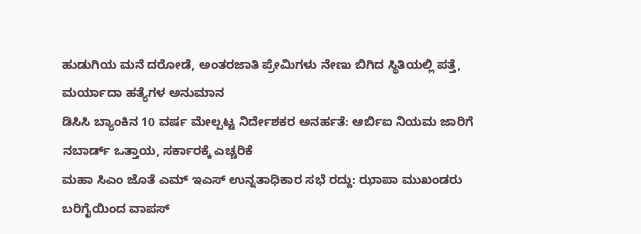ಹುಡುಗಿಯ ಮನೆ ದರೋಡೆ, ಅಂತರಜಾತಿ ಪ್ರೇಮಿಗಳು ನೇಣು ಬಿಗಿದ ಸ್ಥಿತಿಯಲ್ಲಿ ಪತ್ತೆ, ಮರ್ಯಾದಾ ಹತ್ಯೆಗಳ ಅನುಮಾನ
ಡಿಸಿಸಿ ಬ್ಯಾಂಕಿನ 10 ವರ್ಷ ಮೇಲ್ಪಟ್ಟ ನಿರ್ದೇಶಕರ ಅನರ್ಹತೆ: ಆರ್ಬಿಐ ನಿಯಮ ಜಾರಿಗೆ ನಬಾರ್ಡ್ ಒತ್ತಾಯ, ಸರ್ಕಾರಕ್ಕೆ ಎಚ್ಚರಿಕೆ
ಮಹಾ ಸಿಎಂ ಜೊತೆ ಎಮ್ ಇಎಸ್ ಉನ್ನತಾಧಿಕಾರ ಸಭೆ ರದ್ದು: ಝಾಪಾ ಮುಖಂಡರು ಬರಿಗೈಯಿಂದ ವಾಪಸ್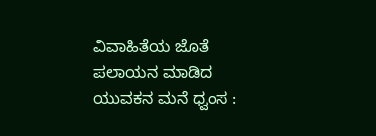ವಿವಾಹಿತೆಯ ಜೊತೆ ಪಲಾಯನ ಮಾಡಿದ ಯುವಕನ ಮನೆ ಧ್ವಂಸ :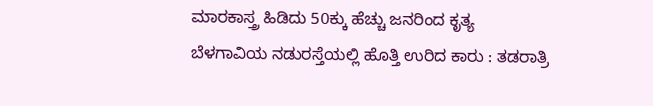ಮಾರಕಾಸ್ತ್ರ ಹಿಡಿದು 50ಕ್ಕು ಹೆಚ್ಚು ಜನರಿಂದ ಕೃತ್ಯ
ಬೆಳಗಾವಿಯ ನಡುರಸ್ತೆಯಲ್ಲಿ ಹೊತ್ತಿ ಉರಿದ ಕಾರು : ತಡರಾತ್ರಿ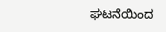ಘಟನೆಯಿಂದ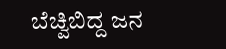ಬೆಚ್ವಿಬಿದ್ದ ಜನ